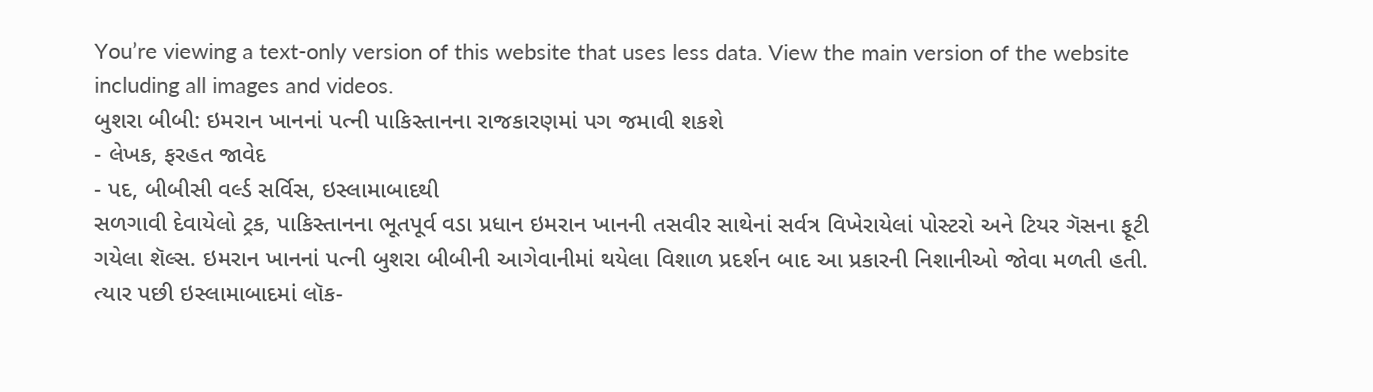You’re viewing a text-only version of this website that uses less data. View the main version of the website including all images and videos.
બુશરા બીબી: ઇમરાન ખાનનાં પત્ની પાકિસ્તાનના રાજકારણમાં પગ જમાવી શકશે
- લેખક, ફરહત જાવેદ
- પદ, બીબીસી વર્લ્ડ સર્વિસ, ઇસ્લામાબાદથી
સળગાવી દેવાયેલો ટ્રક, પાકિસ્તાનના ભૂતપૂર્વ વડા પ્રધાન ઇમરાન ખાનની તસવીર સાથેનાં સર્વત્ર વિખેરાયેલાં પોસ્ટરો અને ટિયર ગૅસના ફૂટી ગયેલા શૅલ્સ. ઇમરાન ખાનનાં પત્ની બુશરા બીબીની આગેવાનીમાં થયેલા વિશાળ પ્રદર્શન બાદ આ પ્રકારની નિશાનીઓ જોવા મળતી હતી. ત્યાર પછી ઇસ્લામાબાદમાં લૉક-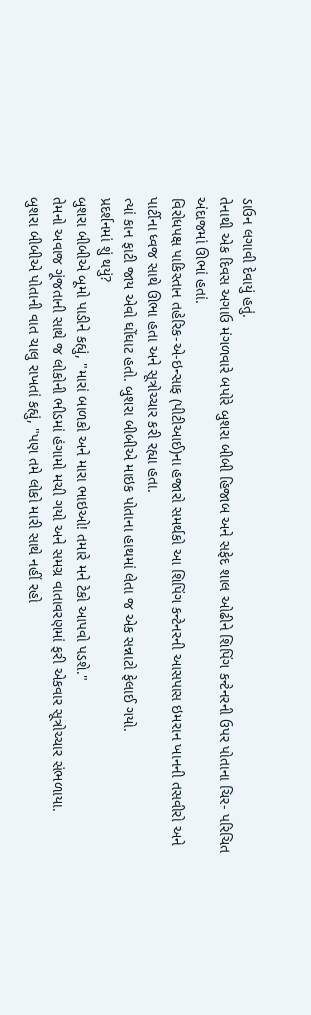ડાઉન લગાવી દેવાયું હતું.
તેનાથી એક દિવસ અગાઉ મંગળવારે બપોરે બુશરા બીબી હિજાબ અને સફેદ શાલ ઓઢીને શિપિંગ કન્ટેનરની ઉપર પોતાના ચિર- પરિચિત અંદાજમાં ઊભાં હતાં.
વિરોધપક્ષ પાકિસ્તાન તહેરિક-એ-ઇન્સાફ (પીટીઆઈ)ના હજારો સમર્થકો આ શિપિંગ કન્ટેનરની આસપાસ ઇમરાન ખાનની તસવીરો અને પાર્ટીના ધ્વજ સાથે ઊભા હતા અને સૂત્રોચ્ચાર કરી રહ્યા હતા.
ત્યાં કાન ફાટી જાય એવો ઘોંઘાટ હતો. બુશરા બીબીએ માઇક પોતાના હાથમાં લેતા જ એક સન્નાટો ફેલાઈ ગયો.
પ્રદર્શનમાં શું થયું?
બુશરા બીબીએ બૂમો પાડીને કહ્યું, "મારાં બાળકો અને મારા ભાઇઓ! તમારે મને ટેકો આપવો પડશે."
તેમનો અવાજ ગૂંજતાની સાથે જ લોકોની ભીડમાં હંગામો મચી ગયો અને સમગ્ર વાતાવરણમાં ફરી એકવાર સૂત્રોચ્ચાર સંભળાયા.
બુશરા બીબીએ પોતાની વાત ચાલુ રાખતાં કહ્યું, "પણ તમે લોકો મારી સાથે નહીં રહો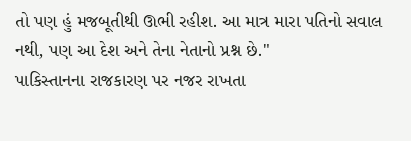તો પણ હું મજબૂતીથી ઊભી રહીશ. આ માત્ર મારા પતિનો સવાલ નથી, પણ આ દેશ અને તેના નેતાનો પ્રશ્ન છે."
પાકિસ્તાનના રાજકારણ પર નજર રાખતા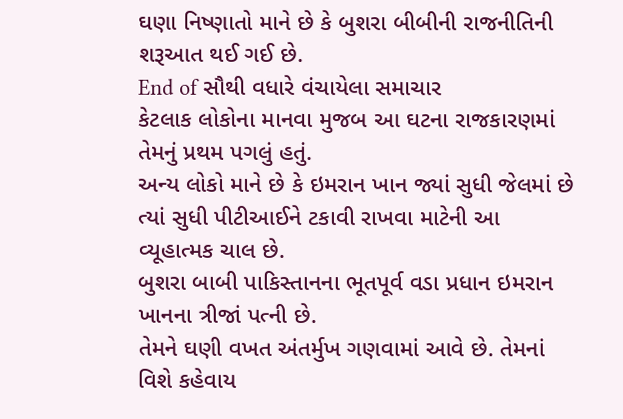ઘણા નિષ્ણાતો માને છે કે બુશરા બીબીની રાજનીતિની શરૂઆત થઈ ગઈ છે.
End of સૌથી વધારે વંચાયેલા સમાચાર
કેટલાક લોકોના માનવા મુજબ આ ઘટના રાજકારણમાં તેમનું પ્રથમ પગલું હતું.
અન્ય લોકો માને છે કે ઇમરાન ખાન જ્યાં સુધી જેલમાં છે ત્યાં સુધી પીટીઆઈને ટકાવી રાખવા માટેની આ વ્યૂહાત્મક ચાલ છે.
બુશરા બાબી પાકિસ્તાનના ભૂતપૂર્વ વડા પ્રધાન ઇમરાન ખાનના ત્રીજાં પત્ની છે.
તેમને ઘણી વખત અંતર્મુખ ગણવામાં આવે છે. તેમનાં વિશે કહેવાય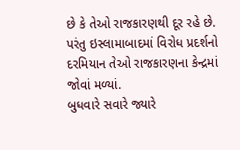છે કે તેઓ રાજકારણથી દૂર રહે છે.
પરંતુ ઇસ્લામાબાદમાં વિરોધ પ્રદર્શનો દરમિયાન તેઓ રાજકારણના કેન્દ્રમાં જોવાં મળ્યાં.
બુધવારે સવારે જ્યારે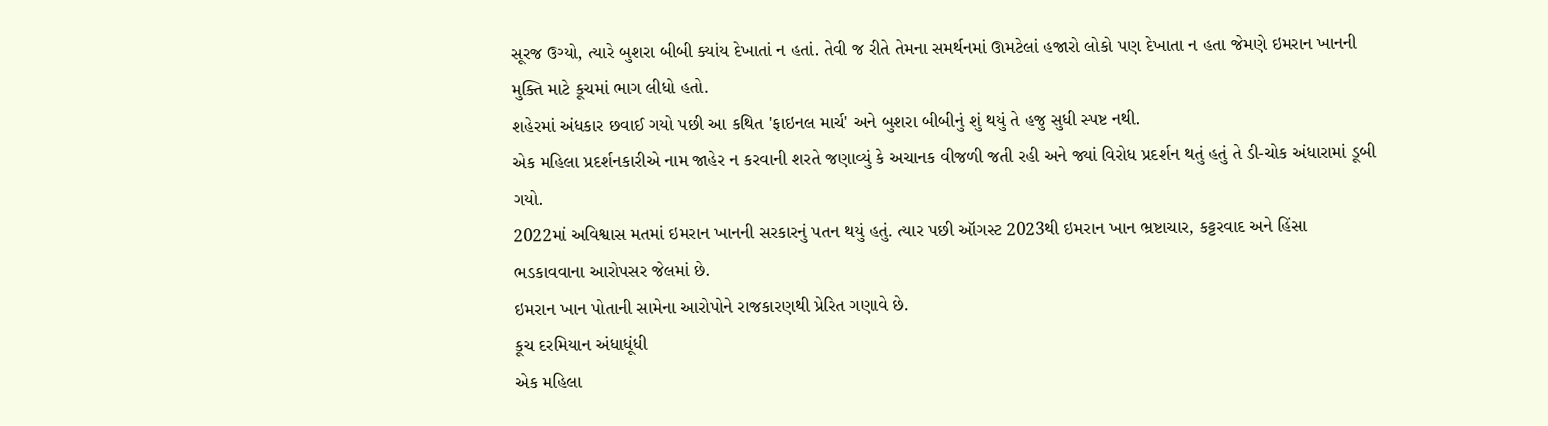સૂરજ ઉગ્યો, ત્યારે બુશરા બીબી ક્યાંય દેખાતાં ન હતાં. તેવી જ રીતે તેમના સમર્થનમાં ઊમટેલાં હજારો લોકો પણ દેખાતા ન હતા જેમણે ઇમરાન ખાનની મુક્તિ માટે કૂચમાં ભાગ લીધો હતો.
શહેરમાં અંધકાર છવાઈ ગયો પછી આ કથિત 'ફાઇનલ માર્ચ' અને બુશરા બીબીનું શું થયું તે હજુ સુધી સ્પષ્ટ નથી.
એક મહિલા પ્રદર્શનકારીએ નામ જાહેર ન કરવાની શરતે જણાવ્યું કે અચાનક વીજળી જતી રહી અને જ્યાં વિરોધ પ્રદર્શન થતું હતું તે ડી-ચોક અંધારામાં ડૂબી ગયો.
2022માં અવિશ્વાસ મતમાં ઇમરાન ખાનની સરકારનું પતન થયું હતું. ત્યાર પછી ઑગસ્ટ 2023થી ઇમરાન ખાન ભ્રષ્ટાચાર, કટ્ટરવાદ અને હિંસા ભડકાવવાના આરોપસર જેલમાં છે.
ઇમરાન ખાન પોતાની સામેના આરોપોને રાજકારણથી પ્રેરિત ગણાવે છે.
કૂચ દરમિયાન અંધાધૂંધી
એક મહિલા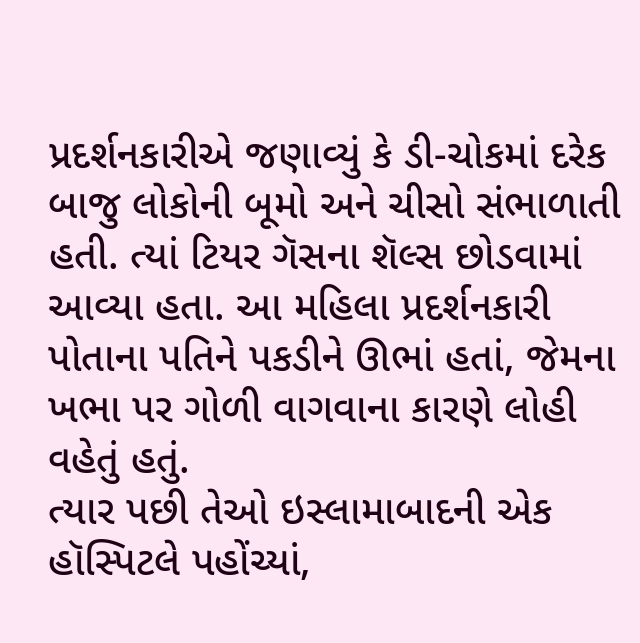પ્રદર્શનકારીએ જણાવ્યું કે ડી-ચોકમાં દરેક બાજુ લોકોની બૂમો અને ચીસો સંભાળાતી હતી. ત્યાં ટિયર ગૅસના શૅલ્સ છોડવામાં આવ્યા હતા. આ મહિલા પ્રદર્શનકારી પોતાના પતિને પકડીને ઊભાં હતાં, જેમના ખભા પર ગોળી વાગવાના કારણે લોહી વહેતું હતું.
ત્યાર પછી તેઓ ઇસ્લામાબાદની એક હૉસ્પિટલે પહોંચ્યાં,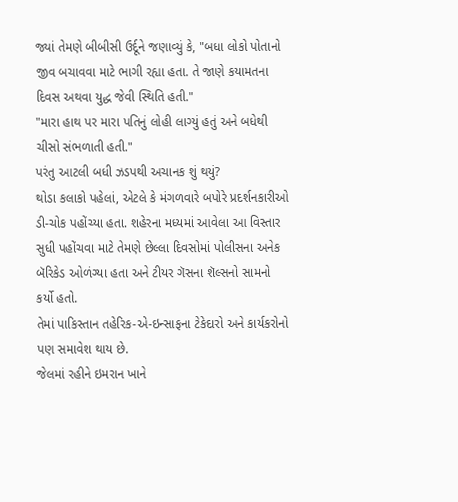જ્યાં તેમણે બીબીસી ઉર્દૂને જણાવ્યું કે, "બધા લોકો પોતાનો જીવ બચાવવા માટે ભાગી રહ્યા હતા. તે જાણે કયામતના દિવસ અથવા યુદ્ધ જેવી સ્થિતિ હતી."
"મારા હાથ પર મારા પતિનું લોહી લાગ્યું હતું અને બધેથી ચીસો સંભળાતી હતી."
પરંતુ આટલી બધી ઝડપથી અચાનક શું થયું?
થોડા કલાકો પહેલાં, એટલે કે મંગળવારે બપોરે પ્રદર્શનકારીઓ ડી-ચોક પહોંચ્યા હતા. શહેરના મધ્યમાં આવેલા આ વિસ્તાર સુધી પહોંચવા માટે તેમણે છેલ્લા દિવસોમાં પોલીસના અનેક બૅરિકેડ ઓળંગ્યા હતા અને ટીયર ગૅસના શૅલ્સનો સામનો કર્યો હતો.
તેમાં પાકિસ્તાન તહેરિક-એ-ઇન્સાફના ટેકેદારો અને કાર્યકરોનો પણ સમાવેશ થાય છે.
જેલમાં રહીને ઇમરાન ખાને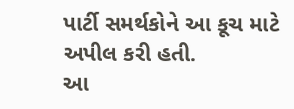પાર્ટી સમર્થકોને આ કૂચ માટે અપીલ કરી હતી.
આ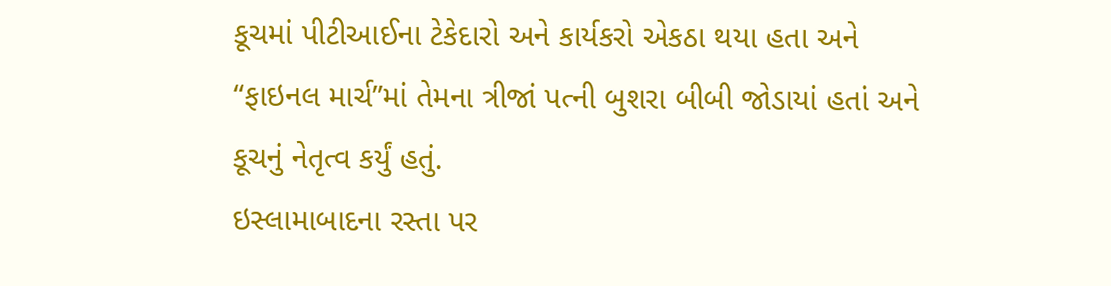કૂચમાં પીટીઆઈના ટેકેદારો અને કાર્યકરો એકઠા થયા હતા અને “ફાઇનલ માર્ચ”માં તેમના ત્રીજાં પત્ની બુશરા બીબી જોડાયાં હતાં અને કૂચનું નેતૃત્વ કર્યું હતું.
ઇસ્લામાબાદના રસ્તા પર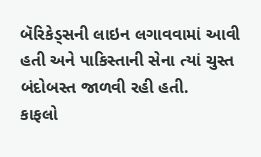બૅરિકેડ્સની લાઇન લગાવવામાં આવી હતી અને પાકિસ્તાની સેના ત્યાં ચુસ્ત બંદોબસ્ત જાળવી રહી હતી.
કાફલો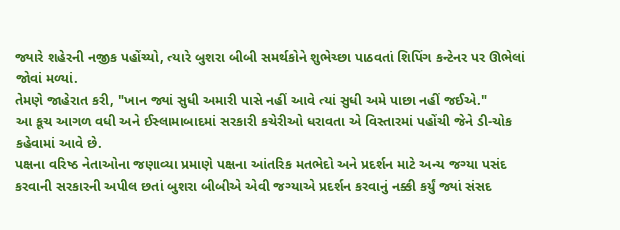જ્યારે શહેરની નજીક પહોંચ્યો, ત્યારે બુશરા બીબી સમર્થકોને શુભેચ્છા પાઠવતાં શિપિંગ કન્ટેનર પર ઊભેલાં જોવાં મળ્યાં.
તેમણે જાહેરાત કરી, "ખાન જ્યાં સુધી અમારી પાસે નહીં આવે ત્યાં સુધી અમે પાછા નહીં જઈએ."
આ કૂચ આગળ વધી અને ઈસ્લામાબાદમાં સરકારી કચેરીઓ ધરાવતા એ વિસ્તારમાં પહોંચી જેને ડી-ચોક કહેવામાં આવે છે.
પક્ષના વરિષ્ઠ નેતાઓના જણાવ્યા પ્રમાણે પક્ષના આંતરિક મતભેદો અને પ્રદર્શન માટે અન્ય જગ્યા પસંદ કરવાની સરકારની અપીલ છતાં બુશરા બીબીએ એવી જગ્યાએ પ્રદર્શન કરવાનું નક્કી કર્યું જ્યાં સંસદ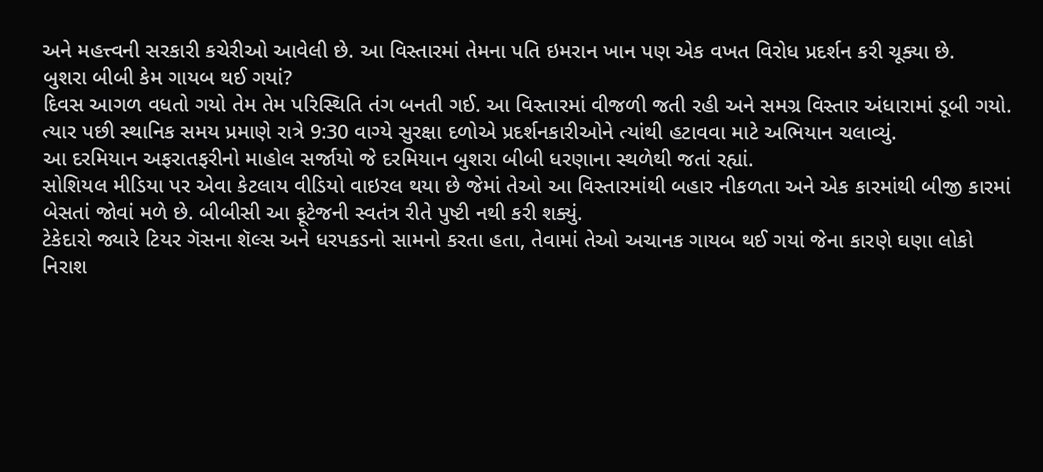અને મહત્ત્વની સરકારી કચેરીઓ આવેલી છે. આ વિસ્તારમાં તેમના પતિ ઇમરાન ખાન પણ એક વખત વિરોધ પ્રદર્શન કરી ચૂક્યા છે.
બુશરા બીબી કેમ ગાયબ થઈ ગયાં?
દિવસ આગળ વધતો ગયો તેમ તેમ પરિસ્થિતિ તંગ બનતી ગઈ. આ વિસ્તારમાં વીજળી જતી રહી અને સમગ્ર વિસ્તાર અંધારામાં ડૂબી ગયો. ત્યાર પછી સ્થાનિક સમય પ્રમાણે રાત્રે 9:30 વાગ્યે સુરક્ષા દળોએ પ્રદર્શનકારીઓને ત્યાંથી હટાવવા માટે અભિયાન ચલાવ્યું.
આ દરમિયાન અફરાતફરીનો માહોલ સર્જાયો જે દરમિયાન બુશરા બીબી ધરણાના સ્થળેથી જતાં રહ્યાં.
સોશિયલ મીડિયા પર એવા કેટલાય વીડિયો વાઇરલ થયા છે જેમાં તેઓ આ વિસ્તારમાંથી બહાર નીકળતા અને એક કારમાંથી બીજી કારમાં બેસતાં જોવાં મળે છે. બીબીસી આ ફૂટેજની સ્વતંત્ર રીતે પુષ્ટી નથી કરી શક્યું.
ટેકેદારો જ્યારે ટિયર ગૅસના શૅલ્સ અને ધરપકડનો સામનો કરતા હતા, તેવામાં તેઓ અચાનક ગાયબ થઈ ગયાં જેના કારણે ઘણા લોકો નિરાશ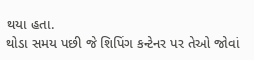થયા હતા.
થોડા સમય પછી જે શિપિંગ કન્ટેનર પર તેઓ જોવાં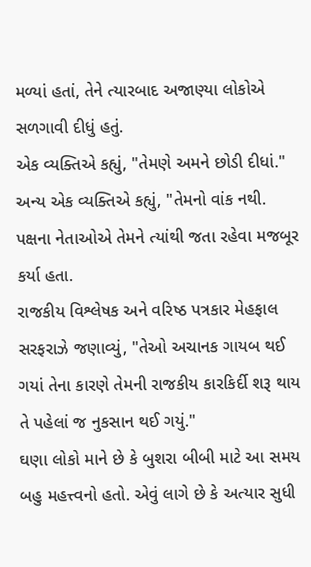મળ્યાં હતાં, તેને ત્યારબાદ અજાણ્યા લોકોએ સળગાવી દીધું હતું.
એક વ્યક્તિએ કહ્યું, "તેમણે અમને છોડી દીધાં."
અન્ય એક વ્યક્તિએ કહ્યું, "તેમનો વાંક નથી. પક્ષના નેતાઓએ તેમને ત્યાંથી જતા રહેવા મજબૂર કર્યા હતા.
રાજકીય વિશ્લેષક અને વરિષ્ઠ પત્રકાર મેહફાલ સરફરાઝે જણાવ્યું, "તેઓ અચાનક ગાયબ થઈ ગયાં તેના કારણે તેમની રાજકીય કારકિર્દી શરૂ થાય તે પહેલાં જ નુકસાન થઈ ગયું."
ઘણા લોકો માને છે કે બુશરા બીબી માટે આ સમય બહુ મહત્ત્વનો હતો. એવું લાગે છે કે અત્યાર સુધી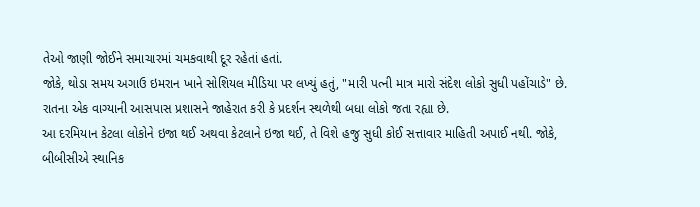તેઓ જાણી જોઈને સમાચારમાં ચમકવાથી દૂર રહેતાં હતાં.
જોકે, થોડા સમય અગાઉ ઇમરાન ખાને સોશિયલ મીડિયા પર લખ્યું હતું, "મારી પત્ની માત્ર મારો સંદેશ લોકો સુધી પહોંચાડે" છે.
રાતના એક વાગ્યાની આસપાસ પ્રશાસને જાહેરાત કરી કે પ્રદર્શન સ્થળેથી બધા લોકો જતા રહ્યા છે.
આ દરમિયાન કેટલા લોકોને ઇજા થઈ અથવા કેટલાને ઇજા થઈ, તે વિશે હજુ સુધી કોઈ સત્તાવાર માહિતી અપાઈ નથી. જોકે, બીબીસીએ સ્થાનિક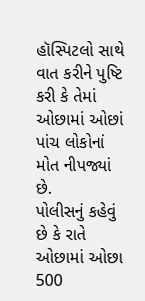હૉસ્પિટલો સાથે વાત કરીને પુષ્ટિ કરી કે તેમાં ઓછામાં ઓછાં પાંચ લોકોનાં મોત નીપજ્યાં છે.
પોલીસનું કહેવું છે કે રાતે ઓછામાં ઓછા 500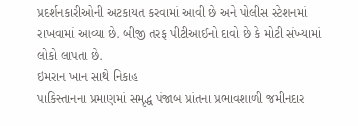પ્રદર્શનકારીઓની અટકાયત કરવામાં આવી છે અને પોલીસ સ્ટેશનમાં રાખવામાં આવ્યા છે. બીજી તરફ પીટીઆઈનો દાવો છે કે મોટી સંખ્યામાં લોકો લાપતા છે.
ઇમરાન ખાન સાથે નિકાહ
પાકિસ્તાનના પ્રમાણમાં સમૃદ્ધ પંજાબ પ્રાંતના પ્રભાવશાળી જમીનદાર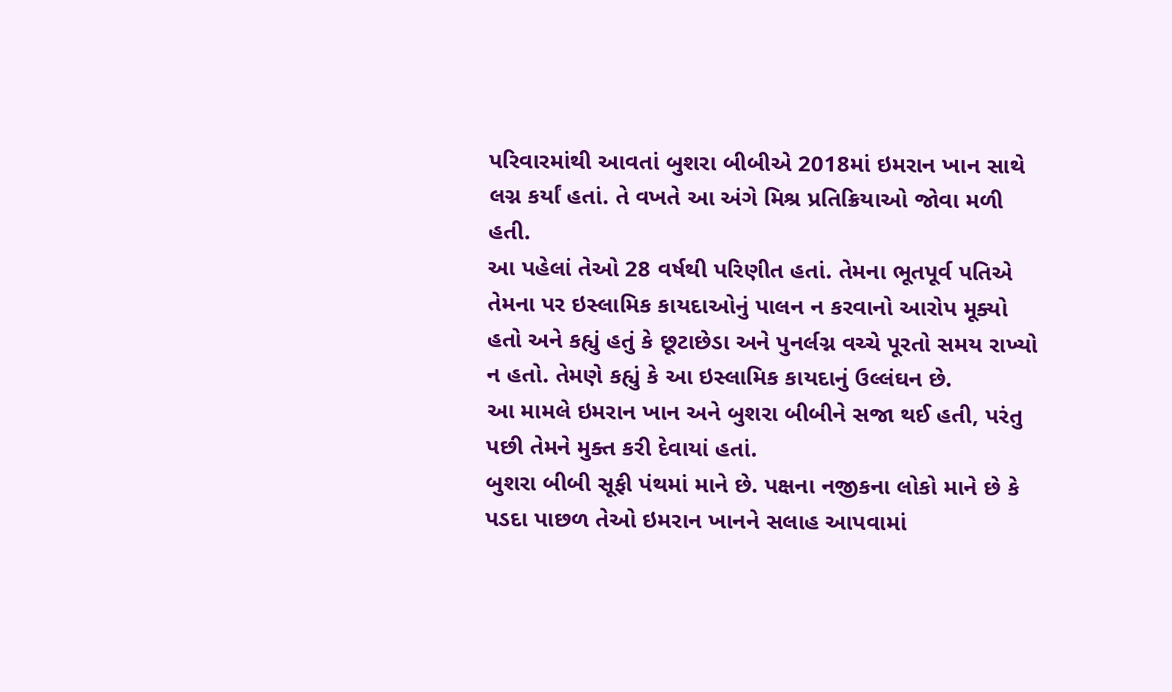પરિવારમાંથી આવતાં બુશરા બીબીએ 2018માં ઇમરાન ખાન સાથે લગ્ન કર્યાં હતાં. તે વખતે આ અંગે મિશ્ર પ્રતિક્રિયાઓ જોવા મળી હતી.
આ પહેલાં તેઓ 28 વર્ષથી પરિણીત હતાં. તેમના ભૂતપૂર્વ પતિએ તેમના પર ઇસ્લામિક કાયદાઓનું પાલન ન કરવાનો આરોપ મૂક્યો હતો અને કહ્યું હતું કે છૂટાછેડા અને પુનર્લગ્ન વચ્ચે પૂરતો સમય રાખ્યો ન હતો. તેમણે કહ્યું કે આ ઇસ્લામિક કાયદાનું ઉલ્લંઘન છે.
આ મામલે ઇમરાન ખાન અને બુશરા બીબીને સજા થઈ હતી, પરંતુ પછી તેમને મુક્ત કરી દેવાયાં હતાં.
બુશરા બીબી સૂફી પંથમાં માને છે. પક્ષના નજીકના લોકો માને છે કે પડદા પાછળ તેઓ ઇમરાન ખાનને સલાહ આપવામાં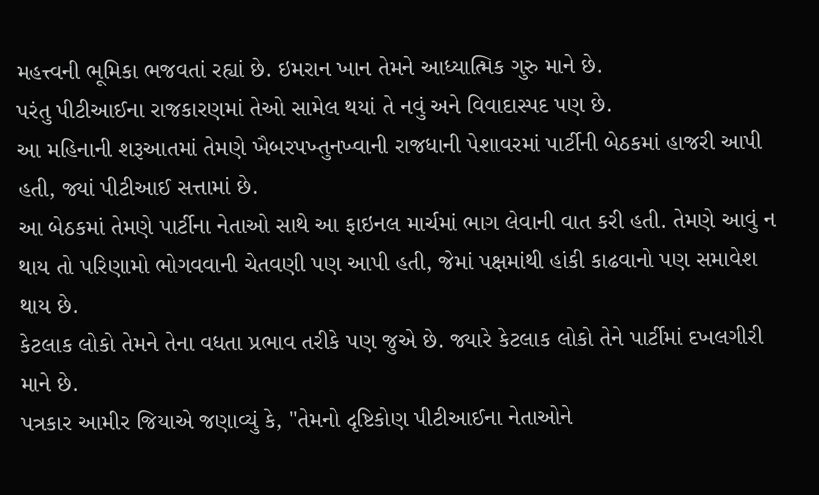મહત્ત્વની ભૂમિકા ભજવતાં રહ્યાં છે. ઇમરાન ખાન તેમને આધ્યાત્મિક ગુરુ માને છે.
પરંતુ પીટીઆઈના રાજકારણમાં તેઓ સામેલ થયાં તે નવું અને વિવાદાસ્પદ પણ છે.
આ મહિનાની શરૂઆતમાં તેમણે ખૈબરપખ્તુનખ્વાની રાજધાની પેશાવરમાં પાર્ટીની બેઠકમાં હાજરી આપી હતી, જ્યાં પીટીઆઈ સત્તામાં છે.
આ બેઠકમાં તેમણે પાર્ટીના નેતાઓ સાથે આ ફાઇનલ માર્ચમાં ભાગ લેવાની વાત કરી હતી. તેમણે આવું ન થાય તો પરિણામો ભોગવવાની ચેતવણી પણ આપી હતી, જેમાં પક્ષમાંથી હાંકી કાઢવાનો પણ સમાવેશ થાય છે.
કેટલાક લોકો તેમને તેના વધતા પ્રભાવ તરીકે પણ જુએ છે. જ્યારે કેટલાક લોકો તેને પાર્ટીમાં દખલગીરી માને છે.
પત્રકાર આમીર જિયાએ જણાવ્યું કે, "તેમનો દૃષ્ટિકોણ પીટીઆઈના નેતાઓને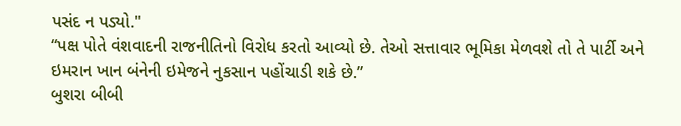પસંદ ન પડ્યો."
“પક્ષ પોતે વંશવાદની રાજનીતિનો વિરોધ કરતો આવ્યો છે. તેઓ સત્તાવાર ભૂમિકા મેળવશે તો તે પાર્ટી અને ઇમરાન ખાન બંનેની ઇમેજને નુકસાન પહોંચાડી શકે છે.”
બુશરા બીબી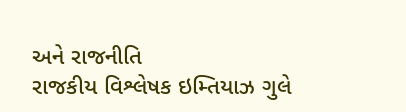અને રાજનીતિ
રાજકીય વિશ્લેષક ઇમ્તિયાઝ ગુલે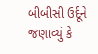બીબીસી ઉર્દૂને જણાવ્યું કે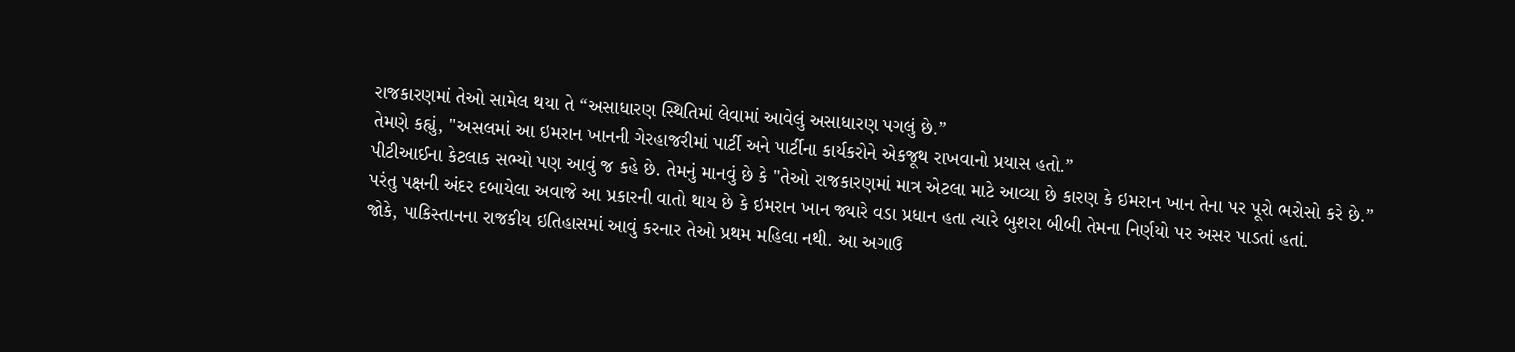રાજકારણમાં તેઓ સામેલ થયા તે “અસાધારણ સ્થિતિમાં લેવામાં આવેલું અસાધારણ પગલું છે.”
તેમણે કહ્યું, "અસલમાં આ ઇમરાન ખાનની ગેરહાજરીમાં પાર્ટી અને પાર્ટીના કાર્યકરોને એકજૂથ રાખવાનો પ્રયાસ હતો.”
પીટીઆઈના કેટલાક સભ્યો પણ આવું જ કહે છે. તેમનું માનવું છે કે "તેઓ રાજકારણમાં માત્ર એટલા માટે આવ્યા છે કારણ કે ઇમરાન ખાન તેના પર પૂરો ભરોસો કરે છે.”
પરંતુ પક્ષની અંદર દબાયેલા અવાજે આ પ્રકારની વાતો થાય છે કે ઇમરાન ખાન જ્યારે વડા પ્રધાન હતા ત્યારે બુશરા બીબી તેમના નિર્ણયો પર અસર પાડતાં હતાં.
જોકે, પાકિસ્તાનના રાજકીય ઇતિહાસમાં આવું કરનાર તેઓ પ્રથમ મહિલા નથી. આ અગાઉ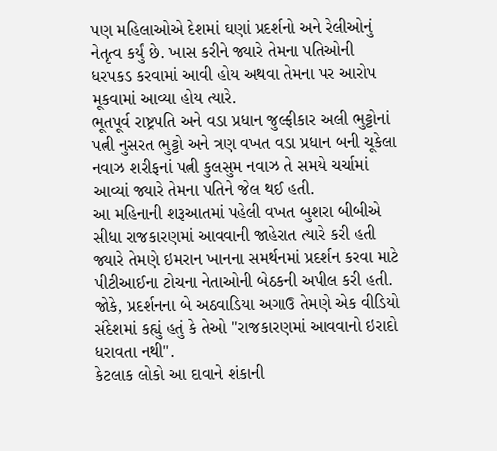પણ મહિલાઓએ દેશમાં ઘણાં પ્રદર્શનો અને રેલીઓનું નેતૃત્વ કર્યું છે. ખાસ કરીને જ્યારે તેમના પતિઓની ધરપકડ કરવામાં આવી હોય અથવા તેમના પર આરોપ મૂકવામાં આવ્યા હોય ત્યારે.
ભૂતપૂર્વ રાષ્ટ્રપતિ અને વડા પ્રધાન જુલ્ફીકાર અલી ભુટ્ટોનાં પત્ની નુસરત ભુટ્ટો અને ત્રણ વખત વડા પ્રધાન બની ચૂકેલા નવાઝ શરીફનાં પત્ની કુલસુમ નવાઝ તે સમયે ચર્ચામાં આવ્યાં જ્યારે તેમના પતિને જેલ થઈ હતી.
આ મહિનાની શરૂઆતમાં પહેલી વખત બુશરા બીબીએ સીધા રાજકારણમાં આવવાની જાહેરાત ત્યારે કરી હતી જ્યારે તેમણે ઇમરાન ખાનના સમર્થનમાં પ્રદર્શન કરવા માટે પીટીઆઈના ટોચના નેતાઓની બેઠકની અપીલ કરી હતી.
જોકે, પ્રદર્શનના બે અઠવાડિયા અગાઉ તેમણે એક વીડિયો સંદેશમાં કહ્યું હતું કે તેઓ "રાજકારણમાં આવવાનો ઇરાદો ધરાવતા નથી".
કેટલાક લોકો આ દાવાને શંકાની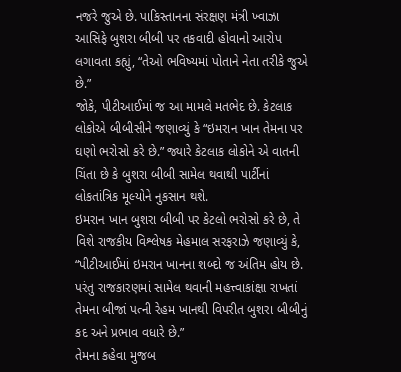નજરે જુએ છે. પાકિસ્તાનના સંરક્ષણ મંત્રી ખ્વાઝા આસિફે બુશરા બીબી પર તકવાદી હોવાનો આરોપ લગાવતા કહ્યું, “તેઓ ભવિષ્યમાં પોતાને નેતા તરીકે જુએ છે.”
જોકે, પીટીઆઈમાં જ આ મામલે મતભેદ છે. કેટલાક લોકોએ બીબીસીને જણાવ્યું કે “ઇમરાન ખાન તેમના પર ઘણો ભરોસો કરે છે.” જ્યારે કેટલાક લોકોને એ વાતની ચિંતા છે કે બુશરા બીબી સામેલ થવાથી પાર્ટીનાં લોકતાંત્રિક મૂલ્યોને નુકસાન થશે.
ઇમરાન ખાન બુશરા બીબી પર કેટલો ભરોસો કરે છે, તે વિશે રાજકીય વિશ્લેષક મેહમાલ સરફરાઝે જણાવ્યું કે, “પીટીઆઈમાં ઇમરાન ખાનના શબ્દો જ અંતિમ હોય છે. પરંતુ રાજકારણમાં સામેલ થવાની મહત્ત્વાકાંક્ષા રાખતાં તેમના બીજાં પત્ની રેહમ ખાનથી વિપરીત બુશરા બીબીનું કદ અને પ્રભાવ વધારે છે.”
તેમના કહેવા મુજબ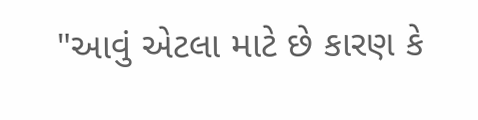"આવું એટલા માટે છે કારણ કે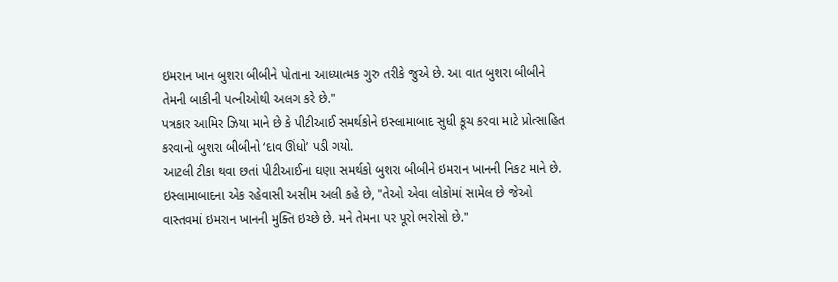ઇમરાન ખાન બુશરા બીબીને પોતાના આધ્યાત્મક ગુરુ તરીકે જુએ છે. આ વાત બુશરા બીબીને તેમની બાકીની પત્નીઓથી અલગ કરે છે."
પત્રકાર આમિર ઝિયા માને છે કે પીટીઆઈ સમર્થકોને ઇસ્લામાબાદ સુધી કૂચ કરવા માટે પ્રોત્સાહિત કરવાનો બુશરા બીબીનો ‘દાવ ઊંધો’ પડી ગયો.
આટલી ટીકા થવા છતાં પીટીઆઈના ઘણા સમર્થકો બુશરા બીબીને ઇમરાન ખાનની નિકટ માને છે.
ઇસ્લામાબાદના એક રહેવાસી અસીમ અલી કહે છે, "તેઓ એવા લોકોમાં સામેલ છે જેઓ વાસ્તવમાં ઇમરાન ખાનની મુક્તિ ઇચ્છે છે. મને તેમના પર પૂરો ભરોસો છે."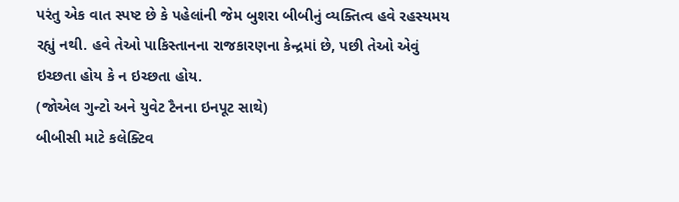પરંતુ એક વાત સ્પષ્ટ છે કે પહેલાંની જેમ બુશરા બીબીનું વ્યક્તિત્વ હવે રહસ્યમય રહ્યું નથી. હવે તેઓ પાકિસ્તાનના રાજકારણના કેન્દ્રમાં છે, પછી તેઓ એવું ઇચ્છતા હોય કે ન ઇચ્છતા હોય.
(જોએલ ગુન્ટો અને યુવેટ ટૈનના ઇનપૂટ સાથે)
બીબીસી માટે કલેક્ટિવ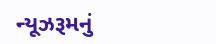ન્યૂઝરૂમનું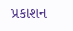પ્રકાશન